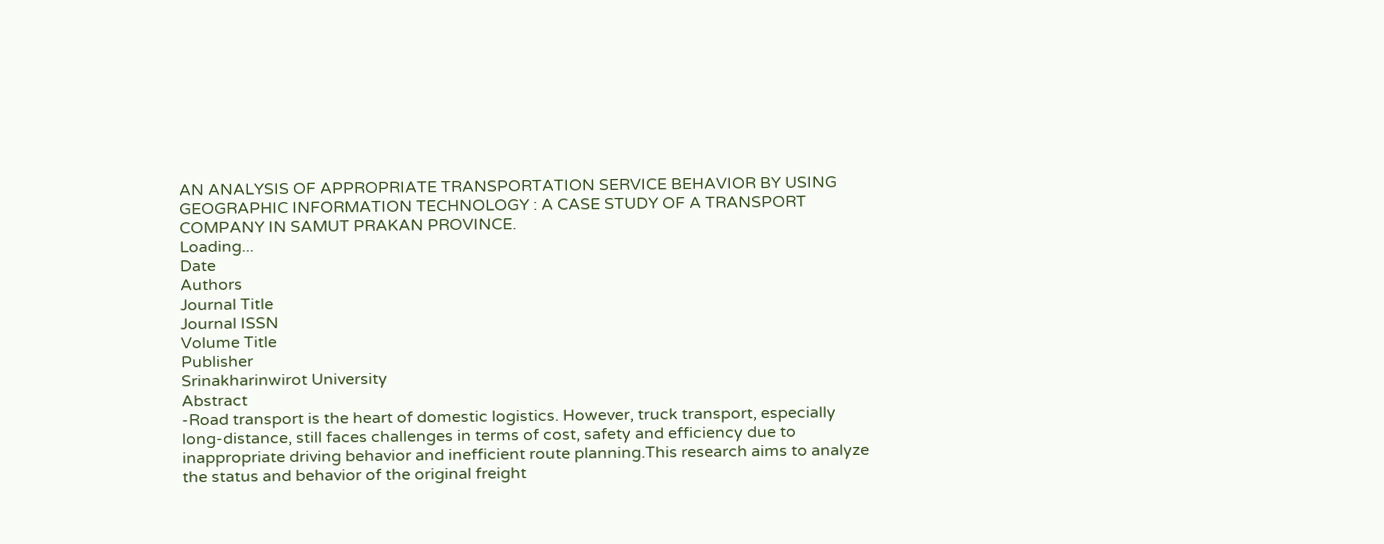AN ANALYSIS OF APPROPRIATE TRANSPORTATION SERVICE BEHAVIOR BY USING GEOGRAPHIC INFORMATION TECHNOLOGY : A CASE STUDY OF A TRANSPORT COMPANY IN SAMUT PRAKAN PROVINCE.
Loading...
Date
Authors
Journal Title
Journal ISSN
Volume Title
Publisher
Srinakharinwirot University
Abstract
-Road transport is the heart of domestic logistics. However, truck transport, especially long-distance, still faces challenges in terms of cost, safety and efficiency due to inappropriate driving behavior and inefficient route planning.This research aims to analyze the status and behavior of the original freight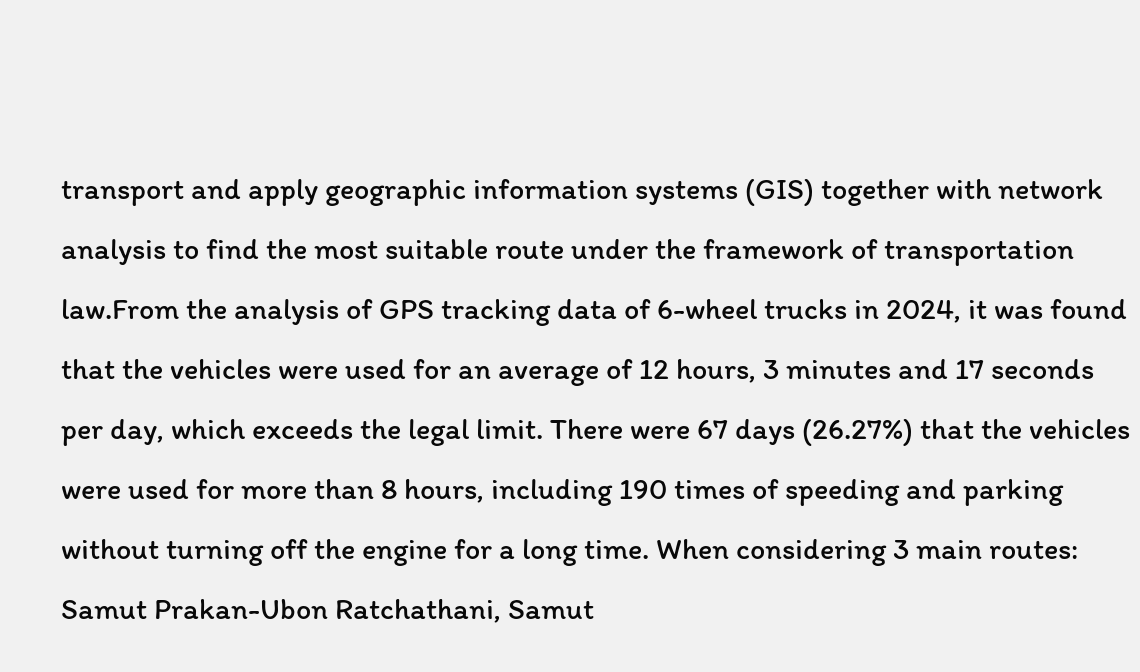transport and apply geographic information systems (GIS) together with network analysis to find the most suitable route under the framework of transportation law.From the analysis of GPS tracking data of 6-wheel trucks in 2024, it was found that the vehicles were used for an average of 12 hours, 3 minutes and 17 seconds per day, which exceeds the legal limit. There were 67 days (26.27%) that the vehicles were used for more than 8 hours, including 190 times of speeding and parking without turning off the engine for a long time. When considering 3 main routes: Samut Prakan-Ubon Ratchathani, Samut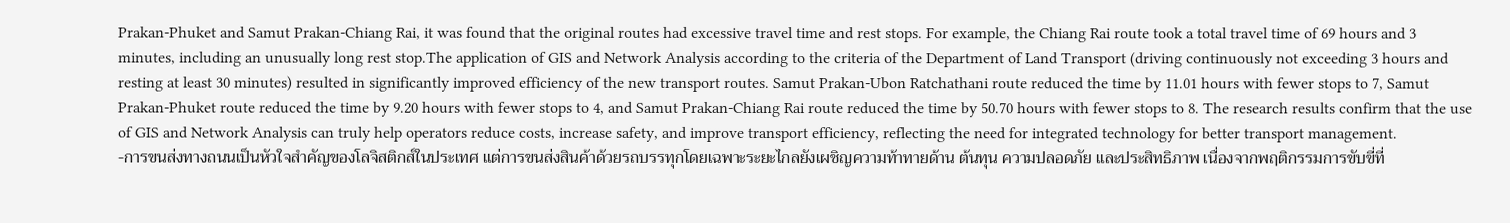Prakan-Phuket and Samut Prakan-Chiang Rai, it was found that the original routes had excessive travel time and rest stops. For example, the Chiang Rai route took a total travel time of 69 hours and 3 minutes, including an unusually long rest stop.The application of GIS and Network Analysis according to the criteria of the Department of Land Transport (driving continuously not exceeding 3 hours and resting at least 30 minutes) resulted in significantly improved efficiency of the new transport routes. Samut Prakan-Ubon Ratchathani route reduced the time by 11.01 hours with fewer stops to 7, Samut Prakan-Phuket route reduced the time by 9.20 hours with fewer stops to 4, and Samut Prakan-Chiang Rai route reduced the time by 50.70 hours with fewer stops to 8. The research results confirm that the use of GIS and Network Analysis can truly help operators reduce costs, increase safety, and improve transport efficiency, reflecting the need for integrated technology for better transport management.
-การขนส่งทางถนนเป็นหัวใจสำคัญของโลจิสติกส์ในประเทศ แต่การขนส่งสินค้าด้วยรถบรรทุกโดยเฉพาะระยะไกลยังเผชิญความท้าทายด้าน ต้นทุน ความปลอดภัย และประสิทธิภาพ เนื่องจากพฤติกรรมการขับขี่ที่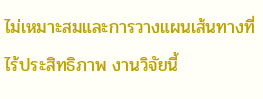ไม่เหมาะสมและการวางแผนเส้นทางที่ไร้ประสิทธิภาพ งานวิจัยนี้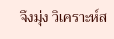จึงมุ่ง วิเคราะห์ส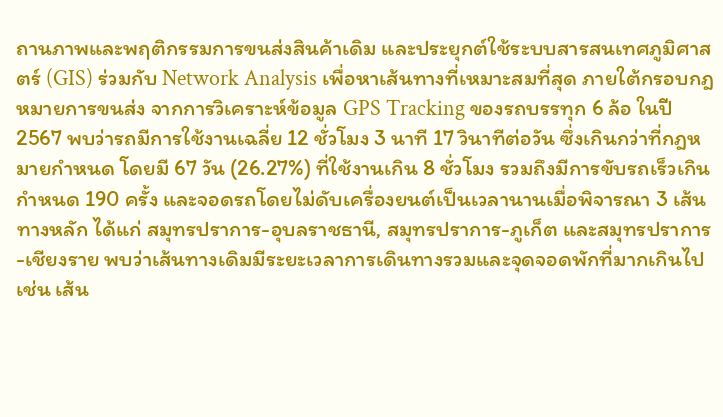ถานภาพและพฤติกรรมการขนส่งสินค้าเดิม และประยุกต์ใช้ระบบสารสนเทศภูมิศาสตร์ (GIS) ร่วมกับ Network Analysis เพื่อหาเส้นทางที่เหมาะสมที่สุด ภายใต้กรอบกฎหมายการขนส่ง จากการวิเคราะห์ข้อมูล GPS Tracking ของรถบรรทุก 6 ล้อ ในปี 2567 พบว่ารถมีการใช้งานเฉลี่ย 12 ชั่วโมง 3 นาที 17 วินาทีต่อวัน ซึ่งเกินกว่าที่กฎหมายกำหนด โดยมี 67 วัน (26.27%) ที่ใช้งานเกิน 8 ชั่วโมง รวมถึงมีการขับรถเร็วเกินกำหนด 190 ครั้ง และจอดรถโดยไม่ดับเครื่องยนต์เป็นเวลานานเมื่อพิจารณา 3 เส้นทางหลัก ได้แก่ สมุทรปราการ-อุบลราชธานี, สมุทรปราการ-ภูเก็ต และสมุทรปราการ-เชียงราย พบว่าเส้นทางเดิมมีระยะเวลาการเดินทางรวมและจุดจอดพักที่มากเกินไป เช่น เส้น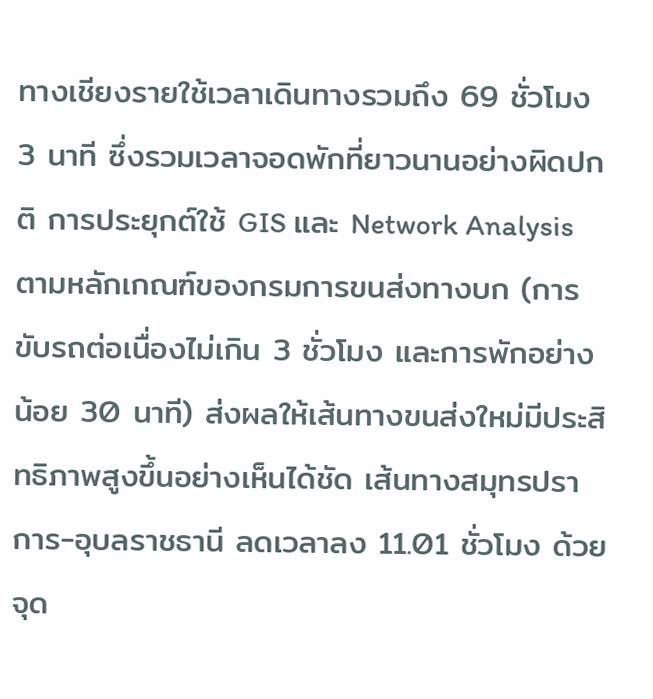ทางเชียงรายใช้เวลาเดินทางรวมถึง 69 ชั่วโมง 3 นาที ซึ่งรวมเวลาจอดพักที่ยาวนานอย่างผิดปกติ การประยุกต์ใช้ GIS และ Network Analysis ตามหลักเกณฑ์ของกรมการขนส่งทางบก (การขับรถต่อเนื่องไม่เกิน 3 ชั่วโมง และการพักอย่างน้อย 30 นาที) ส่งผลให้เส้นทางขนส่งใหม่มีประสิทธิภาพสูงขึ้นอย่างเห็นได้ชัด เส้นทางสมุทรปราการ-อุบลราชธานี ลดเวลาลง 11.01 ชั่วโมง ด้วยจุด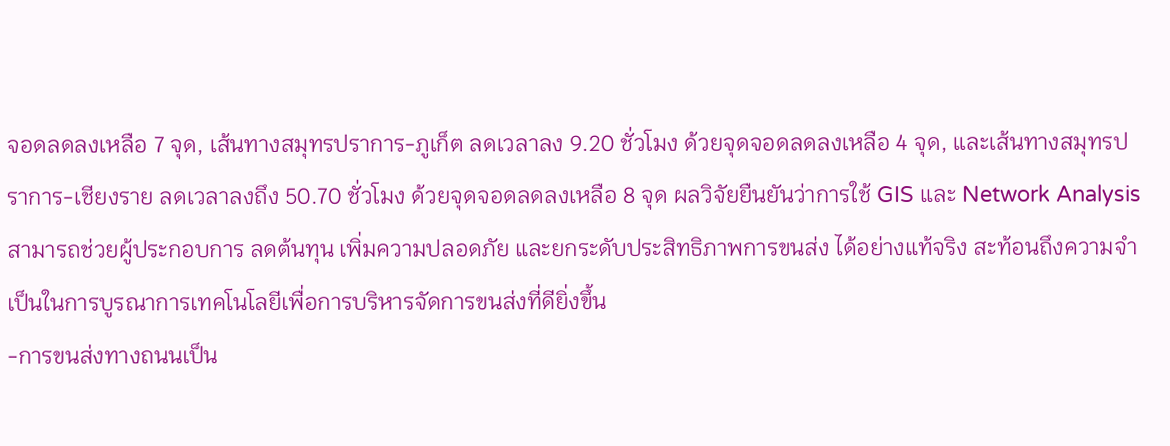จอดลดลงเหลือ 7 จุด, เส้นทางสมุทรปราการ-ภูเก็ต ลดเวลาลง 9.20 ชั่วโมง ด้วยจุดจอดลดลงเหลือ 4 จุด, และเส้นทางสมุทรปราการ-เชียงราย ลดเวลาลงถึง 50.70 ชั่วโมง ด้วยจุดจอดลดลงเหลือ 8 จุด ผลวิจัยยืนยันว่าการใช้ GIS และ Network Analysis สามารถช่วยผู้ประกอบการ ลดต้นทุน เพิ่มความปลอดภัย และยกระดับประสิทธิภาพการขนส่ง ได้อย่างแท้จริง สะท้อนถึงความจำเป็นในการบูรณาการเทคโนโลยีเพื่อการบริหารจัดการขนส่งที่ดียิ่งขึ้น
-การขนส่งทางถนนเป็น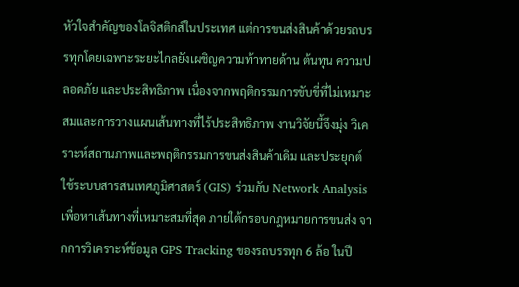หัวใจสำคัญของโลจิสติกส์ในประเทศ แต่การขนส่งสินค้าด้วยรถบรรทุกโดยเฉพาะระยะไกลยังเผชิญความท้าทายด้าน ต้นทุน ความปลอดภัย และประสิทธิภาพ เนื่องจากพฤติกรรมการขับขี่ที่ไม่เหมาะสมและการวางแผนเส้นทางที่ไร้ประสิทธิภาพ งานวิจัยนี้จึงมุ่ง วิเคราะห์สถานภาพและพฤติกรรมการขนส่งสินค้าเดิม และประยุกต์ใช้ระบบสารสนเทศภูมิศาสตร์ (GIS) ร่วมกับ Network Analysis เพื่อหาเส้นทางที่เหมาะสมที่สุด ภายใต้กรอบกฎหมายการขนส่ง จากการวิเคราะห์ข้อมูล GPS Tracking ของรถบรรทุก 6 ล้อ ในปี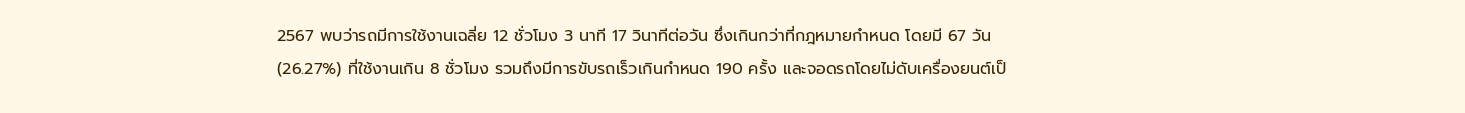2567 พบว่ารถมีการใช้งานเฉลี่ย 12 ชั่วโมง 3 นาที 17 วินาทีต่อวัน ซึ่งเกินกว่าที่กฎหมายกำหนด โดยมี 67 วัน (26.27%) ที่ใช้งานเกิน 8 ชั่วโมง รวมถึงมีการขับรถเร็วเกินกำหนด 190 ครั้ง และจอดรถโดยไม่ดับเครื่องยนต์เป็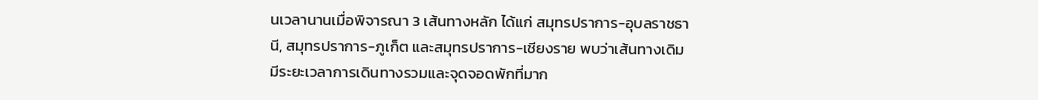นเวลานานเมื่อพิจารณา 3 เส้นทางหลัก ได้แก่ สมุทรปราการ-อุบลราชธานี, สมุทรปราการ-ภูเก็ต และสมุทรปราการ-เชียงราย พบว่าเส้นทางเดิมมีระยะเวลาการเดินทางรวมและจุดจอดพักที่มาก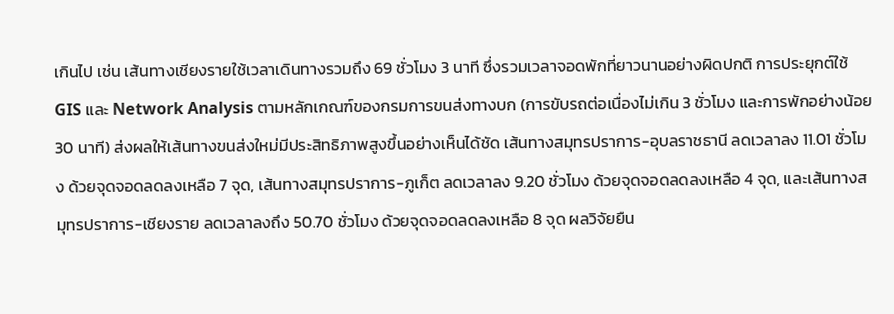เกินไป เช่น เส้นทางเชียงรายใช้เวลาเดินทางรวมถึง 69 ชั่วโมง 3 นาที ซึ่งรวมเวลาจอดพักที่ยาวนานอย่างผิดปกติ การประยุกต์ใช้ GIS และ Network Analysis ตามหลักเกณฑ์ของกรมการขนส่งทางบก (การขับรถต่อเนื่องไม่เกิน 3 ชั่วโมง และการพักอย่างน้อย 30 นาที) ส่งผลให้เส้นทางขนส่งใหม่มีประสิทธิภาพสูงขึ้นอย่างเห็นได้ชัด เส้นทางสมุทรปราการ-อุบลราชธานี ลดเวลาลง 11.01 ชั่วโมง ด้วยจุดจอดลดลงเหลือ 7 จุด, เส้นทางสมุทรปราการ-ภูเก็ต ลดเวลาลง 9.20 ชั่วโมง ด้วยจุดจอดลดลงเหลือ 4 จุด, และเส้นทางสมุทรปราการ-เชียงราย ลดเวลาลงถึง 50.70 ชั่วโมง ด้วยจุดจอดลดลงเหลือ 8 จุด ผลวิจัยยืน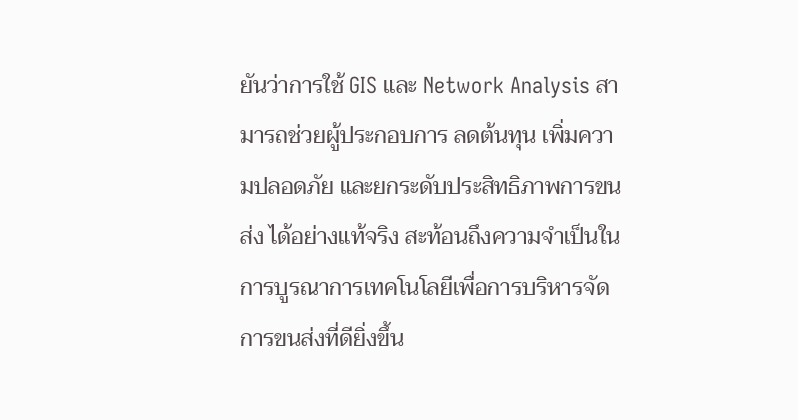ยันว่าการใช้ GIS และ Network Analysis สามารถช่วยผู้ประกอบการ ลดต้นทุน เพิ่มความปลอดภัย และยกระดับประสิทธิภาพการขนส่ง ได้อย่างแท้จริง สะท้อนถึงความจำเป็นในการบูรณาการเทคโนโลยีเพื่อการบริหารจัดการขนส่งที่ดียิ่งขึ้น